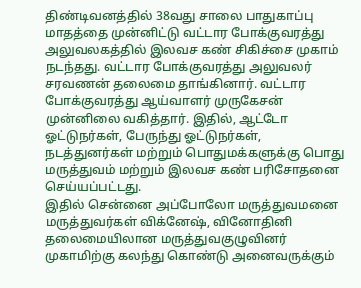திண்டிவனத்தில் 38வது சாலை பாதுகாப்பு மாதத்தை முன்னிட்டு வட்டார போக்குவரத்து அலுவலகத்தில் இலவச கண் சிகிச்சை முகாம் நடந்தது. வட்டார போக்குவரத்து அலுவலர் சரவணன் தலைமை தாங்கினார். வட்டார போக்குவரத்து ஆய்வாளர் முருகேசன் முன்னிலை வகித்தார். இதில், ஆட்டோ ஓட்டுநர்கள், பேருந்து ஓட்டுநர்கள், நடத்துனர்கள் மற்றும் பொதுமக்களுக்கு பொது மருத்துவம் மற்றும் இலவச கண் பரிசோதனை செய்யப்பட்டது.
இதில் சென்னை அப்போலோ மருத்துவமனை மருத்துவர்கள் விக்னேஷ், வினோதினி தலைமையிலான மருத்துவகுழுவினர் முகாமிற்கு கலந்து கொண்டு அனைவருக்கும்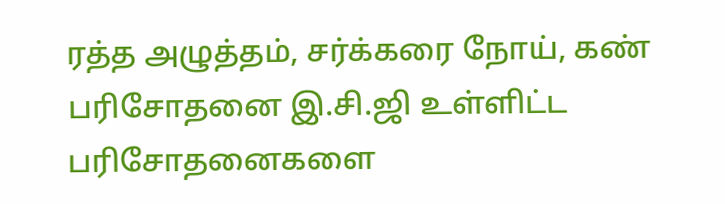ரத்த அழுத்தம், சர்க்கரை நோய், கண் பரிசோதனை இ.சி.ஜி உள்ளிட்ட பரிசோதனைகளை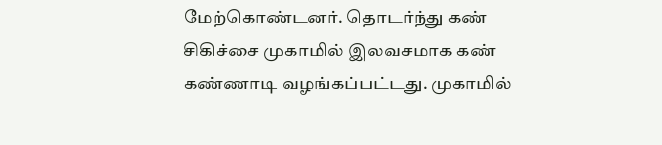மேற்கொண்டனர். தொடர்ந்து கண் சிகிச்சை முகாமில் இலவசமாக கண் கண்ணாடி வழங்கப்பட்டது. முகாமில்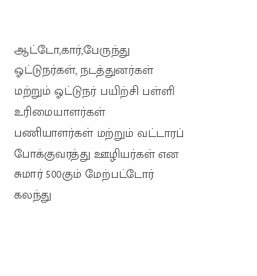ஆட்டோ,கார்,பேருந்து ஓட்டுநர்கள், நடத்துனர்கள் மற்றும் ஓட்டுநர் பயிற்சி பள்ளி உரிமையாளர்கள் பணியாளர்கள் மற்றும் வட்டாரப் போக்குவரத்து ஊழியர்கள் என சுமார் 500கும் மேற்பட்டோர் கலந்து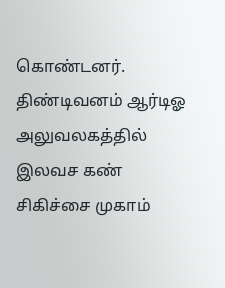கொண்டனர்.
திண்டிவனம் ஆர்டிஓ அலுவலகத்தில் இலவச கண் சிகிச்சை முகாம்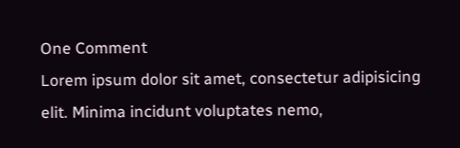One Comment
Lorem ipsum dolor sit amet, consectetur adipisicing elit. Minima incidunt voluptates nemo,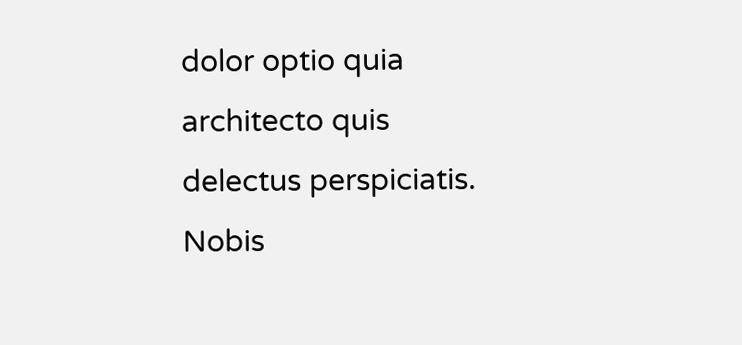dolor optio quia architecto quis delectus perspiciatis. Nobis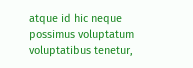atque id hic neque possimus voluptatum voluptatibus tenetur,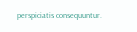perspiciatis consequuntur.